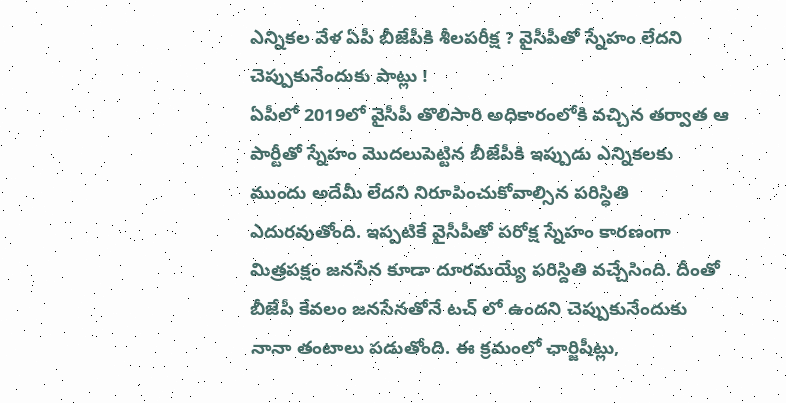ఎన్నికల వేళ ఏపీ బీజేపీకి శీలపరీక్ష ? వైసీపీతో స్నేహం లేదని చెప్పుకునేందుకు పాట్లు !
ఏపీలో 2019లో వైసీపీ తొలిసారి అధికారంలోకి వచ్చిన తర్వాత ఆ పార్టీతో స్నేహం మొదలుపెట్టిన బీజేపీకి ఇప్పుడు ఎన్నికలకు ముందు అదేమీ లేదని నిరూపించుకోవాల్సిన పరిస్ధితి ఎదురవుతోంది. ఇప్పటికే వైసీపీతో పరోక్ష స్నేహం కారణంగా మిత్రపక్షం జనసేన కూడా దూరమయ్యే పరిస్దితి వచ్చేసింది. దీంతో బీజేపీ కేవలం జనసేనతోనే టచ్ లో ఉందని చెప్పుకునేందుకు నానా తంటాలు పడుతోంది. ఈ క్రమంలో ఛార్జిషీట్లు,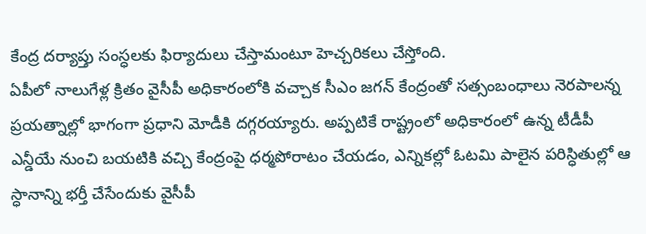కేంద్ర దర్యాప్తు సంస్ధలకు ఫిర్యాదులు చేస్తామంటూ హెచ్చరికలు చేస్తోంది.
ఏపీలో నాలుగేళ్ల క్రితం వైసీపీ అధికారంలోకి వచ్చాక సీఎం జగన్ కేంద్రంతో సత్సంబంధాలు నెరపాలన్న ప్రయత్నాల్లో భాగంగా ప్రధాని మోడీకి దగ్గరయ్యారు. అప్పటికే రాష్ట్రంలో అధికారంలో ఉన్న టీడీపీ ఎన్డీయే నుంచి బయటికి వచ్చి కేంద్రంపై ధర్మపోరాటం చేయడం, ఎన్నికల్లో ఓటమి పాలైన పరిస్ధితుల్లో ఆ స్ధానాన్ని భర్తీ చేసేందుకు వైసీపీ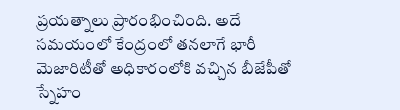ప్రయత్నాలు ప్రారంభించింది. అదే సమయంలో కేంద్రంలో తనలాగే భారీ మెజారిటీతో అధికారంలోకి వచ్చిన బీజేపీతో స్నేహం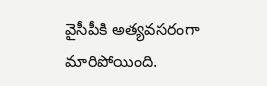వైసీపీకి అత్యవసరంగా మారిపోయింది.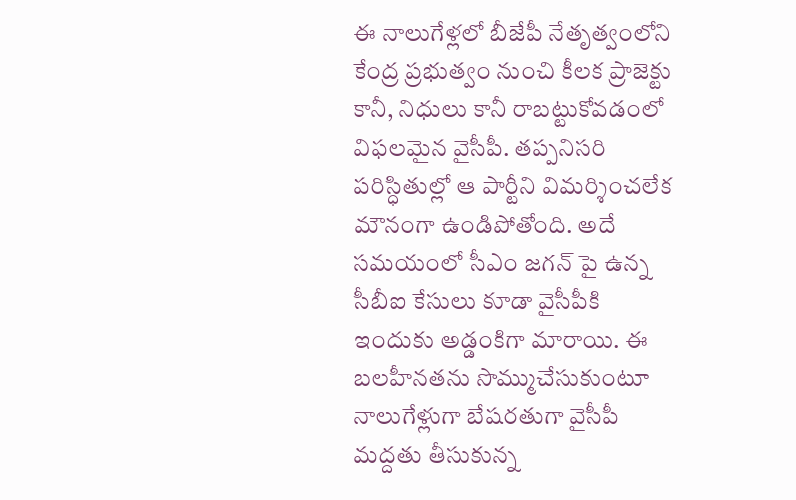ఈ నాలుగేళ్లలో బీజేపీ నేతృత్వంలోని కేంద్ర ప్రభుత్వం నుంచి కీలక ప్రాజెక్టు కానీ, నిధులు కానీ రాబట్టుకోవడంలో విఫలమైన వైసీపీ. తప్పనిసరి పరిస్ధితుల్లో ఆ పార్టీని విమర్శించలేక మౌనంగా ఉండిపోతోంది. అదే సమయంలో సీఎం జగన్ పై ఉన్న సీబీఐ కేసులు కూడా వైసీపీకి ఇందుకు అడ్డంకిగా మారాయి. ఈ బలహీనతను సొమ్ముచేసుకుంటూ నాలుగేళ్లుగా బేషరతుగా వైసీపీ మద్దతు తీసుకున్న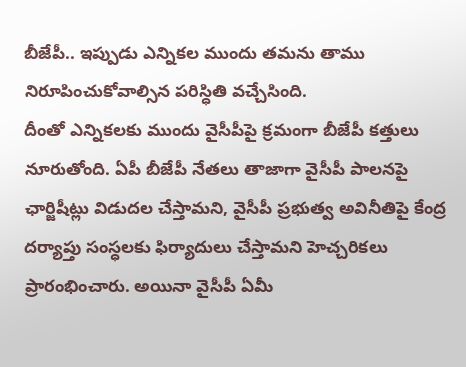బీజేపీ.. ఇప్పుడు ఎన్నికల ముందు తమను తాము నిరూపించుకోవాల్సిన పరిస్ధితి వచ్చేసింది.
దీంతో ఎన్నికలకు ముందు వైసీపీపై క్రమంగా బీజేపీ కత్తులు నూరుతోంది. ఏపీ బీజేపీ నేతలు తాజాగా వైసీపీ పాలనపై ఛార్జిషీట్లు విడుదల చేస్తామని, వైసీపీ ప్రభుత్వ అవినీతిపై కేంద్ర దర్యాప్తు సంస్ధలకు ఫిర్యాదులు చేస్తామని హెచ్చరికలు ప్రారంభించారు. అయినా వైసీపీ ఏమీ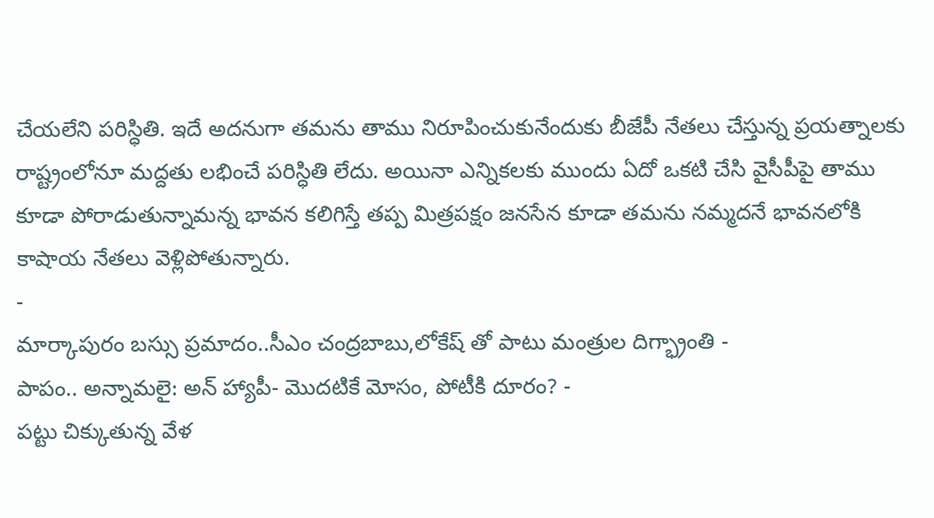చేయలేని పరిస్ధితి. ఇదే అదనుగా తమను తాము నిరూపించుకునేందుకు బీజేపీ నేతలు చేస్తున్న ప్రయత్నాలకు రాష్ట్రంలోనూ మద్దతు లభించే పరిస్ధితి లేదు. అయినా ఎన్నికలకు ముందు ఏదో ఒకటి చేసి వైసీపీపై తాము కూడా పోరాడుతున్నామన్న భావన కలిగిస్తే తప్ప మిత్రపక్షం జనసేన కూడా తమను నమ్మదనే భావనలోకి కాషాయ నేతలు వెళ్లిపోతున్నారు.
-
మార్కాపురం బస్సు ప్రమాదం..సీఎం చంద్రబాబు,లోకేష్ తో పాటు మంత్రుల దిగ్భ్రాంతి -
పాపం.. అన్నామలై: అన్ హ్యాపీ- మొదటికే మోసం, పోటీకి దూరం? -
పట్టు చిక్కుతున్న వేళ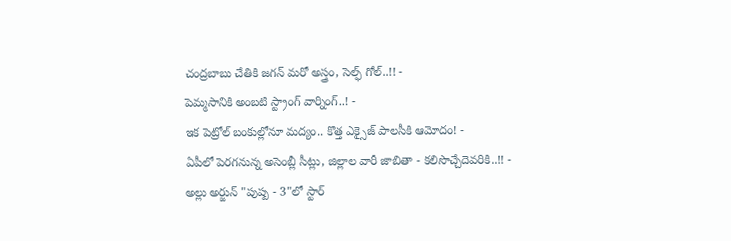చంద్రబాబు చేతికి జగన్ మరో అస్త్రం, సెల్ఫ్ గోల్..!! -
పెమ్మసానికి అంబటి స్ట్రాంగ్ వార్నింగ్..! -
ఇక పెట్రోల్ బంకుల్లోనూ మద్యం.. కొత్త ఎక్సైజ్ పాలసీకి ఆమోదం! -
ఏపీలో పెరగనున్న అసెంబ్లీ సీట్లు, జిల్లాల వారీ జాబితా - కలిసొచ్చేదెవరికి..!! -
అల్లు అర్జున్ "పుష్ప - 3"లో స్టార్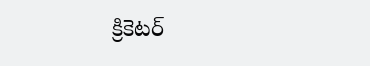క్రికెటర్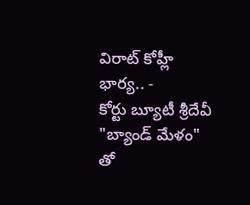విరాట్ కోహ్లీ భార్య.. -
కోర్టు బ్యూటీ శ్రీదేవీ "బ్యాండ్ మేళం" తో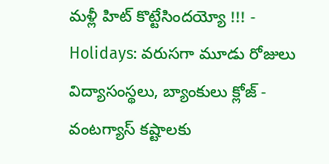మళ్లీ హిట్ కొట్టేసిందయ్యో !!! -
Holidays: వరుసగా మూడు రోజులు విద్యాసంస్థలు, బ్యాంకులు క్లోజ్ -
వంటగ్యాస్ కష్టాలకు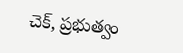చెక్, ప్రభుత్వం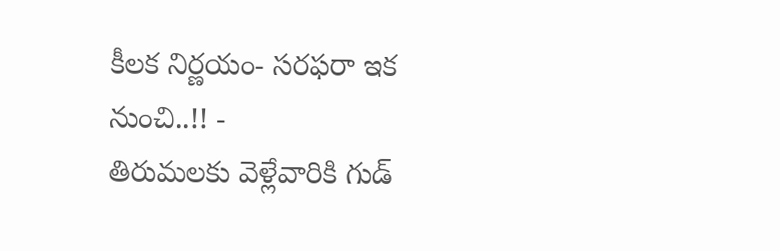కీలక నిర్ణయం- సరఫరా ఇక నుంచి..!! -
తిరుమలకు వెళ్లేవారికి గుడ్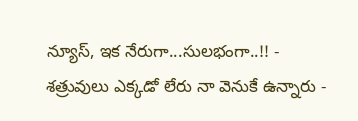న్యూస్, ఇక నేరుగా...సులభంగా..!! -
శత్రువులు ఎక్కడో లేరు నా వెనుకే ఉన్నారు -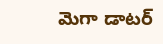మెగా డాటర్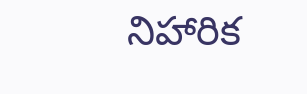నిహారిక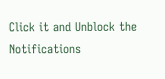Click it and Unblock the Notifications